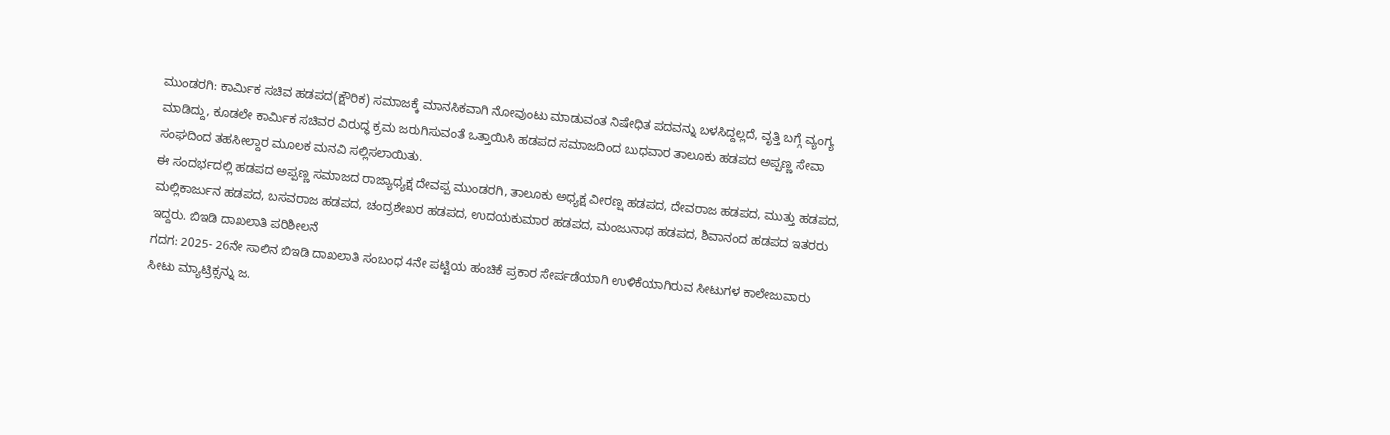ಮುಂಡರಗಿ: ಕಾರ್ಮಿಕ ಸಚಿವ ಹಡಪದ(ಕ್ಷೌರಿಕ) ಸಮಾಜಕ್ಕೆ ಮಾನಸಿಕವಾಗಿ ನೋವುಂಟು ಮಾಡುವಂತ ನಿಷೇಧಿತ ಪದವನ್ನು ಬಳಸಿದ್ದಲ್ಲದೆ, ವೃತ್ತಿ ಬಗ್ಗೆ ವ್ಯಂಗ್ಯ ಮಾಡಿದ್ದು, ಕೂಡಲೇ ಕಾರ್ಮಿಕ ಸಚಿವರ ವಿರುದ್ಧ ಕ್ರಮ ಜರುಗಿಸುವಂತೆ ಒತ್ತಾಯಿಸಿ ಹಡಪದ ಸಮಾಜದಿಂದ ಬುಧವಾರ ತಾಲೂಕು ಹಡಪದ ಅಪ್ಪಣ್ಣ ಸೇವಾ ಸಂಘದಿಂದ ತಹಸೀಲ್ದಾರ ಮೂಲಕ ಮನವಿ ಸಲ್ಲಿಸಲಾಯಿತು.
ಈ ಸಂದರ್ಭದಲ್ಲಿ ಹಡಪದ ಅಪ್ಪಣ್ಣ ಸಮಾಜದ ರಾಜ್ಯಾಧ್ಯಕ್ಷ ದೇವಪ್ಪ ಮುಂಡರಗಿ, ತಾಲೂಕು ಅಧ್ಯಕ್ಷ ವೀರಣ್ಷ ಹಡಪದ, ದೇವರಾಜ ಹಡಪದ, ಮುತ್ತು ಹಡಪದ, ಮಲ್ಲಿಕಾರ್ಜುನ ಹಡಪದ, ಬಸವರಾಜ ಹಡಪದ, ಚಂದ್ರಶೇಖರ ಹಡಪದ, ಉದಯಕುಮಾರ ಹಡಪದ, ಮಂಜುನಾಥ ಹಡಪದ, ಶಿವಾನಂದ ಹಡಪದ ಇತರರು ಇದ್ದರು. ಬಿಇಡಿ ದಾಖಲಾತಿ ಪರಿಶೀಲನೆ
ಗದಗ: 2025- 26ನೇ ಸಾಲಿನ ಬಿಇಡಿ ದಾಖಲಾತಿ ಸಂಬಂಧ 4ನೇ ಪಟ್ಟಿಯ ಹಂಚಿಕೆ ಪ್ರಕಾರ ಸೇರ್ಪಡೆಯಾಗಿ ಉಳಿಕೆಯಾಗಿರುವ ಸೀಟುಗಳ ಕಾಲೇಜುವಾರು ಸೀಟು ಮ್ಯಾಟ್ರಿಕ್ಸನ್ನು ಜ.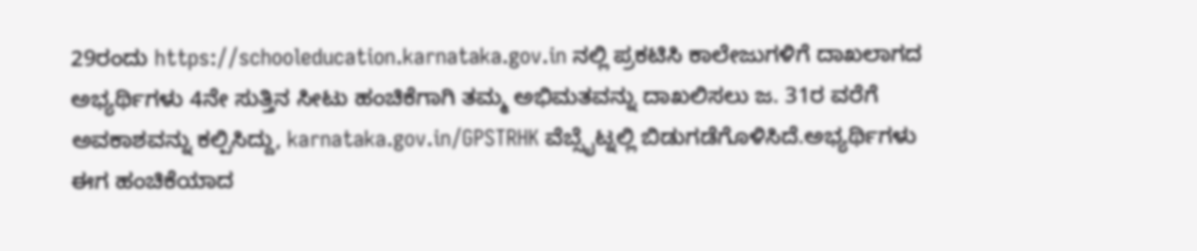29ರಂದು https://schooleducation.karnataka.gov.in ನಲ್ಲಿ ಪ್ರಕಟಿಸಿ ಕಾಲೇಜುಗಳಿಗೆ ದಾಖಲಾಗದ ಅಭ್ಯರ್ಥಿಗಳು 4ನೇ ಸುತ್ತಿನ ಸೀಟು ಹಂಚಿಕೆಗಾಗಿ ತಮ್ಮ ಅಭಿಮತವನ್ನು ದಾಖಲಿಸಲು ಜ. 31ರ ವರೆಗೆ ಅವಕಾಶವನ್ನು ಕಲ್ಪಿಸಿದ್ದು, karnataka.gov.in/GPSTRHK ವೆಬ್ಸೈಟ್ನಲ್ಲಿ ಬಿಡುಗಡೆಗೊಳಿಸಿದೆ.ಅಭ್ಯರ್ಥಿಗಳು ಈಗ ಹಂಚಿಕೆಯಾದ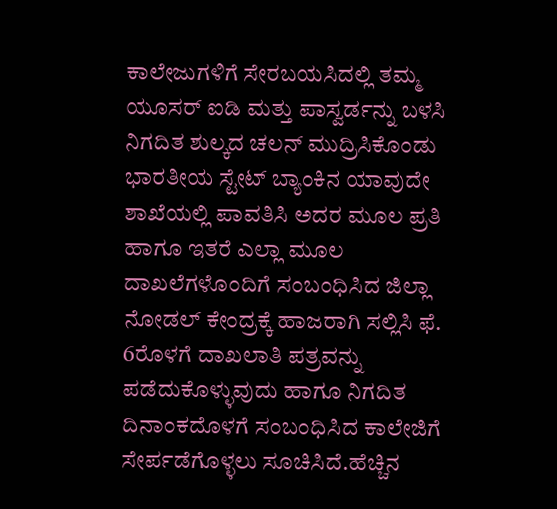ಕಾಲೇಜುಗಳಿಗೆ ಸೇರಬಯಸಿದಲ್ಲಿ ತಮ್ಮ ಯೂಸರ್ ಐಡಿ ಮತ್ತು ಪಾಸ್ವರ್ಡನ್ನು ಬಳಸಿ ನಿಗದಿತ ಶುಲ್ಕದ ಚಲನ್ ಮುದ್ರಿಸಿಕೊಂಡು ಭಾರತೀಯ ಸ್ಟೇಟ್ ಬ್ಯಾಂಕಿನ ಯಾವುದೇ ಶಾಖೆಯಲ್ಲಿ ಪಾವತಿಸಿ ಅದರ ಮೂಲ ಪ್ರತಿ ಹಾಗೂ ಇತರೆ ಎಲ್ಲಾ ಮೂಲ ದಾಖಲೆಗಳೊಂದಿಗೆ ಸಂಬಂಧಿಸಿದ ಜಿಲ್ಲಾ ನೋಡಲ್ ಕೇಂದ್ರಕ್ಕೆ ಹಾಜರಾಗಿ ಸಲ್ಲಿಸಿ ಫೆ. 6ರೊಳಗೆ ದಾಖಲಾತಿ ಪತ್ರವನ್ನು ಪಡೆದುಕೊಳ್ಳುವುದು ಹಾಗೂ ನಿಗದಿತ ದಿನಾಂಕದೊಳಗೆ ಸಂಬಂಧಿಸಿದ ಕಾಲೇಜಿಗೆ ಸೇರ್ಪಡೆಗೊಳ್ಳಲು ಸೂಚಿಸಿದೆ.ಹೆಚ್ಚಿನ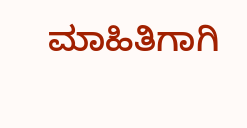ಮಾಹಿತಿಗಾಗಿ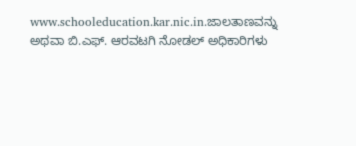www.schooleducation.kar.nic.in.ಜಾಲತಾಣವನ್ನು ಅಥವಾ ಬಿ.ಎಫ್. ಆರವಟಗಿ ನೋಡಲ್ ಅಧಿಕಾರಿಗಳು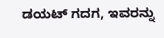ಡಯಟ್ ಗದಗ, ಇವರನ್ನು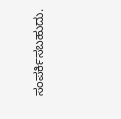ಸಂಪರ್ಕಿಸಬಹುದು.